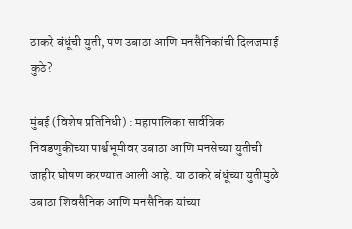ठाकरे बंधूंची युती, पण उबाठा आणि मनसैनिकांची दिलजमाई कुठे?

मुंबई (विशेष प्रतिनिधी) : महापालिका सार्वत्रिक निवडणुकीच्या पार्श्वभूमीवर उबाठा आणि मनसेच्या युतीची जाहीर घोषण करण्यात आली आहे. या ठाकरे बंधूंच्या युतीमुळे उबाठा शिवसैनिक आणि मनसैनिक यांच्या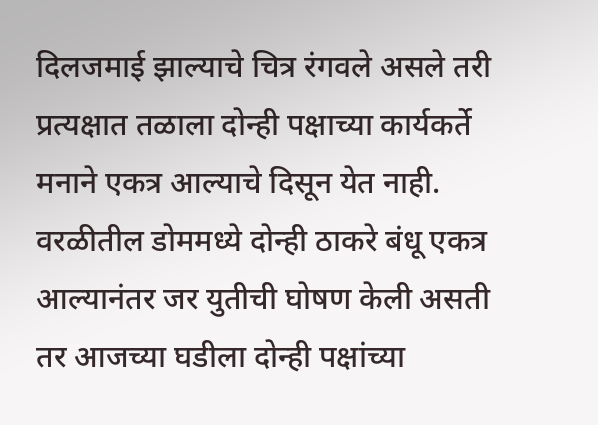दिलजमाई झाल्याचे चित्र रंगवले असले तरी प्रत्यक्षात तळाला दोन्ही पक्षाच्या कार्यकर्ते मनाने एकत्र आल्याचे दिसून येत नाही. वरळीतील डोममध्ये दोन्ही ठाकरे बंधू एकत्र आल्यानंतर जर युतीची घोषण केली असती तर आजच्या घडीला दोन्ही पक्षांच्या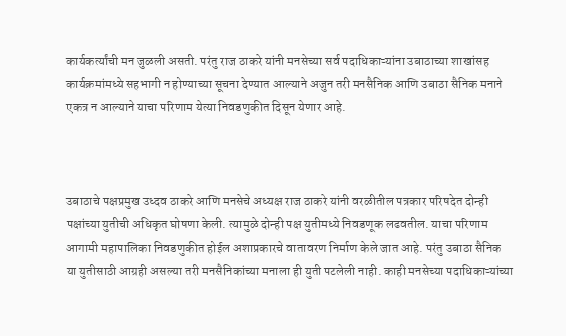कार्यकर्त्यांची मन जुळली असती. परंतु राज ठाकरे यांनी मनसेच्या सर्व पदाधिकाऱ्यांना उबाठाच्या शाखांसह कार्यक्रमांमध्ये सहभागी न होण्याच्या सूचना देण्यात आल्याने अजुन तरी मनसैनिक आणि उबाठा सैनिक मनाने एकत्र न आल्याने याचा परिणाम येत्या निवडणुकीत दिसून येणार आहे.



उबाठाचे पक्षप्रमुख उध्दव ठाकरे आणि मनसेचे अध्यक्ष राज ठाकरे यांनी वरळीतील पत्रकार परिषदेत दोन्ही पक्षांच्या युतीची अधिकृत घोषणा केली. त्यामुळे दोन्ही पक्ष युतीमध्ये निवडणूक लढवतील. याचा परिणाम आगामी महापालिका निवडणुकीत होईल अशाप्रकारचे वातावरण निर्माण केले जात आहे. परंतु उबाठा सैनिक या युतीसाठी आग्रही असल्या तरी मनसैनिकांच्या मनाला ही युती पटलेली नाही. काही मनसेच्या पदाधिकाऱ्यांच्या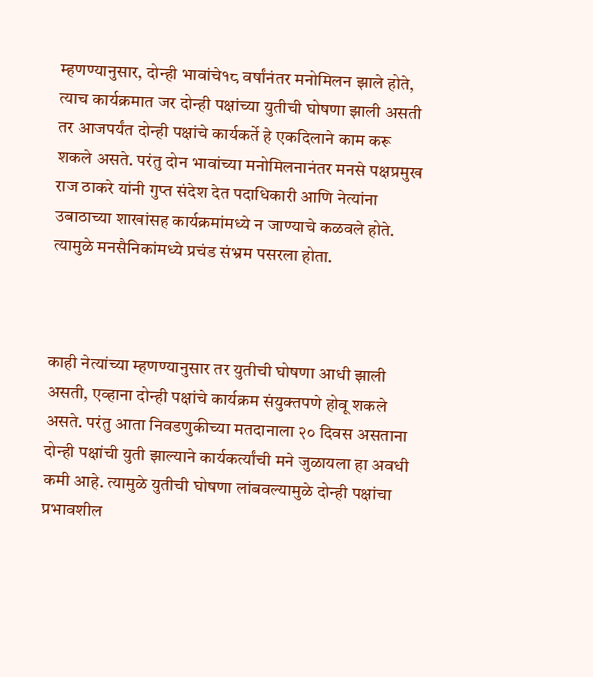म्हणण्यानुसार, दोन्ही भावांचे१८ वर्षांनंतर मनोमिलन झाले होते, त्याच कार्यक्रमात जर दोन्ही पक्षांच्या युतीची घोषणा झाली असती तर आजपर्यंत दोन्ही पक्षांचे कार्यकर्ते हे एकदिलाने काम करू शकले असते. परंतु दोन भावांच्या मनोमिलनानंतर मनसे पक्षप्रमुख राज ठाकरे यांनी गुप्त संदेश देत पदाधिकारी आणि नेत्यांना उबाठाच्या शाखांसह कार्यक्रमांमध्ये न जाण्याचे कळवले होते. त्यामुळे मनसैनिकांमध्ये प्रचंड संभ्रम पसरला होता.



काही नेत्यांच्या म्हणण्यानुसार तर युतीची घोषणा आधी झाली असती, एव्हाना दोन्ही पक्षांचे कार्यक्रम संयुक्तपणे होवू शकले असते. परंतु आता निवडणुकीच्या मतदानाला २० दिवस असताना दोन्ही पक्षांची युती झाल्याने कार्यकर्त्यांची मने जुळायला हा अवधी कमी आहे. त्यामुळे युतीची घोषणा लांबवल्यामुळे दोन्ही पक्षांचा प्रभावशील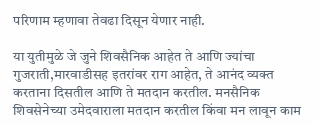परिणाम म्हणावा तेवढा दिसून येणार नाही.

या युतीमुळे जे जुने शिवसैनिक आहेत ते आणि ज्यांचा गुजराती,मारवाडीसह इतरांवर राग आहेत, ते आनंद व्यक्त करताना दिसतील आणि ते मतदान करतील. मनसैनिक शिवसेनेच्या उमेदवाराला मतदान करतील किंवा मन लावून काम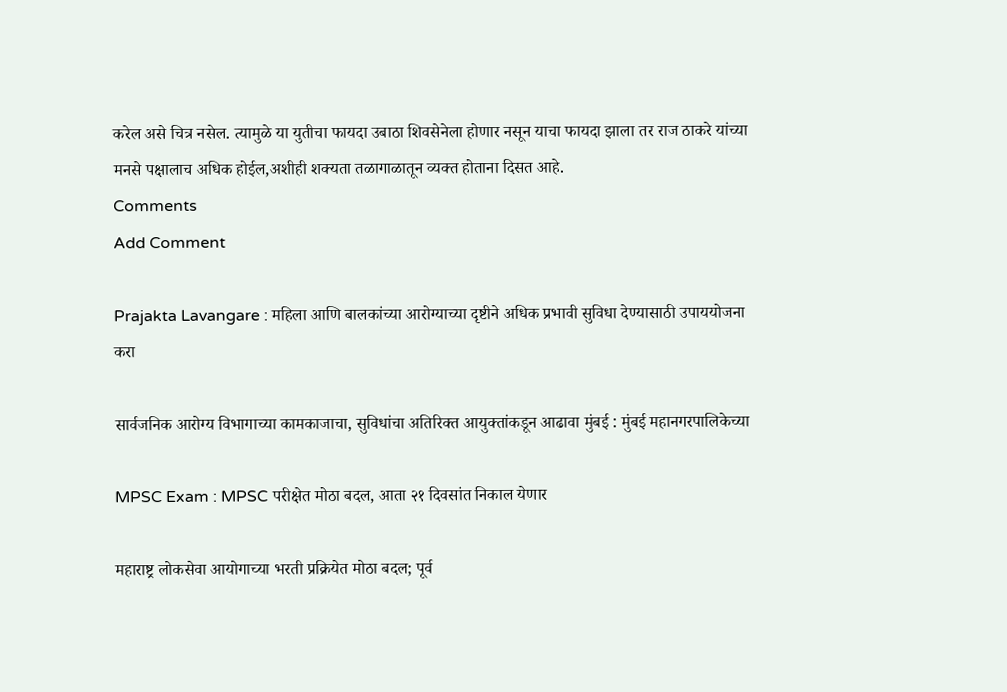करेल असे चित्र नसेल. त्यामुळे या युतीचा फायदा उबाठा शिवसेनेला होणार नसून याचा फायदा झाला तर राज ठाकरे यांच्या मनसे पक्षालाच अधिक होईल,अशीही शक्यता तळागाळातून व्यक्त होताना दिसत आहे.
Comments
Add Comment

Prajakta Lavangare : महिला आणि बालकांच्या आरोग्याच्या दृष्टीने अधिक प्रभावी सुविधा देण्यासाठी उपाययोजना करा

सार्वजनिक आरोग्य विभागाच्या कामकाजाचा, सुविधांचा अतिरिक्त आयुक्तांकडून आढावा मुंबई : मुंबई महानगरपालिकेच्या

MPSC Exam : MPSC परीक्षेत मोठा बदल, आता २१ दिवसांत निकाल येणार

महाराष्ट्र लोकसेवा आयोगाच्या भरती प्रक्रियेत मोठा बदल; पूर्व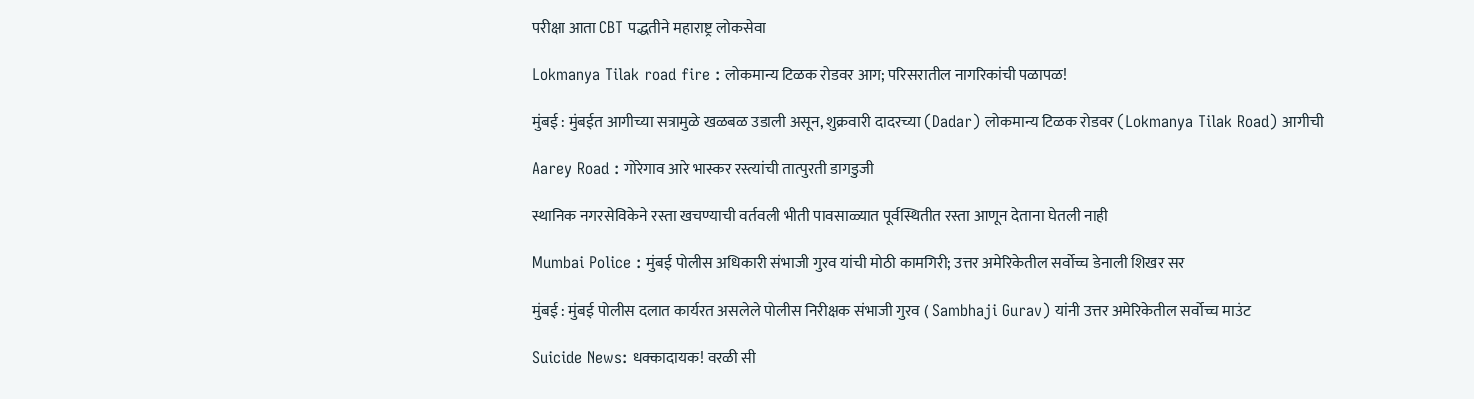परीक्षा आता CBT पद्धतीने महाराष्ट्र लोकसेवा

Lokmanya Tilak road fire : लोकमान्य टिळक रोडवर आग; परिसरातील नागरिकांची पळापळ!

मुंबई : मुंबईत आगीच्या सत्रामुळे खळबळ उडाली असून, शुक्रवारी दादरच्या (Dadar) लोकमान्य टिळक रोडवर (Lokmanya Tilak Road) आगीची

Aarey Road : गोरेगाव आरे भास्कर रस्त्यांची तात्पुरती डागडुजी

स्थानिक नगरसेविकेने रस्ता खचण्याची वर्तवली भीती पावसाळ्यात पूर्वस्थितीत रस्ता आणून देताना घेतली नाही

Mumbai Police : मुंबई पोलीस अधिकारी संभाजी गुरव यांची मोठी कामगिरी; उत्तर अमेरिकेतील सर्वोच्च डेनाली शिखर सर

मुंबई : मुंबई पोलीस दलात कार्यरत असलेले पोलीस निरीक्षक संभाजी गुरव ( Sambhaji Gurav) यांनी उत्तर अमेरिकेतील सर्वोच्च माउंट

Suicide News: धक्कादायक! वरळी सी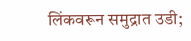लिंकवरून समुद्रात उडी;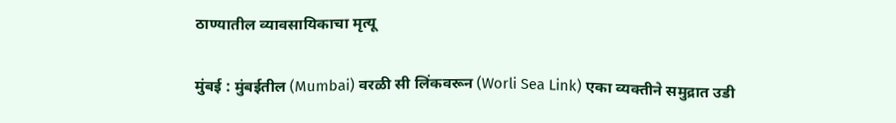ठाण्यातील व्यावसायिकाचा मृत्यू

मुंबई : मुंबईतील (Mumbai) वरळी सी लिंकवरून (Worli Sea Link) एका व्यक्तीने समुद्रात उडी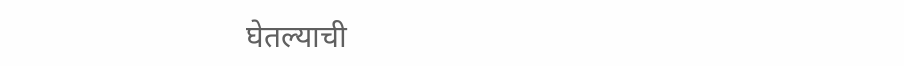घेतल्याची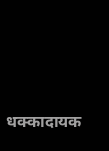धक्कादायक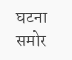घटना समोर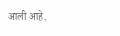आली आहे.